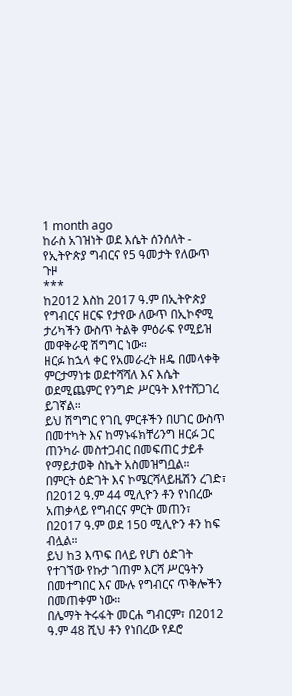1 month ago
ከራስ አገዝነት ወደ እሴት ሰንሰለት - የኢትዮጵያ ግብርና የ5 ዓመታት የለውጥ ጉዞ
***
ከ2012 እስከ 2017 ዓ.ም በኢትዮጵያ የግብርና ዘርፍ የታየው ለውጥ በኢኮኖሚ ታሪካችን ውስጥ ትልቅ ምዕራፍ የሚይዝ መዋቅራዊ ሽግግር ነው።
ዘርፉ ከኋላ ቀር የአመራረት ዘዴ በመላቀቅ ምርታማነቱ ወደተሻሻለ እና እሴት ወደሚጨምር የንግድ ሥርዓት እየተሸጋገረ ይገኛል።
ይህ ሽግግር የገቢ ምርቶችን በሀገር ውስጥ በመተካት እና ከማኑፋክቸሪንግ ዘርፉ ጋር ጠንካራ መስተጋብር በመፍጠር ታይቶ የማይታወቅ ስኬት አስመዝግቧል።
በምርት ዕድገት እና ኮሜርሻላይዜሽን ረገድ፣ በ2012 ዓ.ም 44 ሚሊዮን ቶን የነበረው አጠቃላይ የግብርና ምርት መጠን፣ በ2017 ዓ.ም ወደ 150 ሚሊዮን ቶን ከፍ ብሏል።
ይህ ከ3 እጥፍ በላይ የሆነ ዕድገት የተገኘው የኩታ ገጠም እርሻ ሥርዓትን በመተግበር እና ሙሉ የግብርና ጥቅሎችን በመጠቀም ነው።
በሌማት ትሩፋት መርሐ ግብርም፣ በ2012 ዓ.ም 48 ሺህ ቶን የነበረው የዶሮ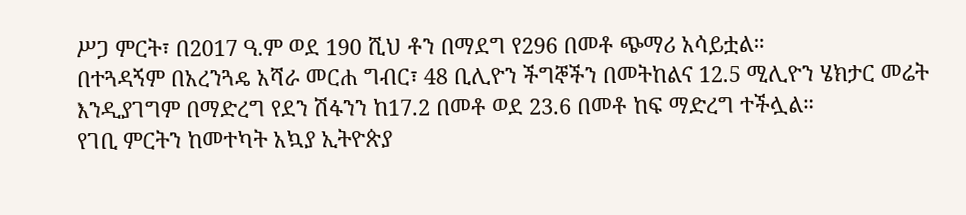ሥጋ ምርት፣ በ2017 ዓ.ም ወደ 190 ሺህ ቶን በማደግ የ296 በመቶ ጭማሪ አሳይቷል።
በተጓዳኝም በአረንጓዴ አሻራ መርሐ ግብር፣ 48 ቢሊዮን ችግኞችን በመትከልና 12.5 ሚሊዮን ሄክታር መሬት እንዲያገግም በማድረግ የደን ሽፋንን ከ17.2 በመቶ ወደ 23.6 በመቶ ከፍ ማድረግ ተችሏል።
የገቢ ምርትን ከመተካት አኳያ ኢትዮጵያ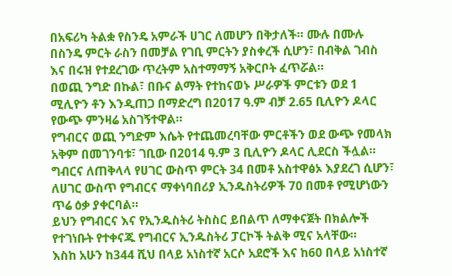በአፍሪካ ትልቋ የስንዴ አምራች ሀገር ለመሆን በቅታለች። ሙሉ በሙሉ በስንዴ ምርት ራስን በመቻል የገቢ ምርትን ያስቀረች ሲሆን፣ በብቅል ገብስ እና በሩዝ የተደረገው ጥረትም አስተማማኝ አቅርቦት ፈጥሯል።
በወጪ ንግድ በኩል፣ በቡና ልማት የተከናወኑ ሥራዎች ምርቱን ወደ 1 ሚሊዮን ቶን እንዲጠጋ በማድረግ በ2017 ዓ.ም ብቻ 2.65 ቢሊዮን ዶላር የውጭ ምንዛሬ አስገኝተዋል።
የግብርና ወጪ ንግድም እሴት የተጨመረባቸው ምርቶችን ወደ ውጭ የመላክ አቅም በመገንባቱ፣ ገቢው በ2014 ዓ.ም 3 ቢሊዮን ዶላር ሊደርስ ችሏል።
ግብርና ለጠቅላላ የሀገር ውስጥ ምርት 34 በመቶ አስተዋፅኦ እያደረገ ሲሆን፣ ለሀገር ውስጥ የግብርና ማቀነባበሪያ ኢንዱስትሪዎች 70 በመቶ የሚሆነውን ጥሬ ዕቃ ያቀርባል።
ይህን የግብርና እና የኢንዱስትሪ ትስስር ይበልጥ ለማቀናጀት በክልሎች የተገነቡት የተቀናጁ የግብርና ኢንዱስትሪ ፓርኮች ትልቅ ሚና አላቸው።
እስከ አሁን ከ344 ሺህ በላይ አነስተኛ አርሶ አደሮች እና ከ60 በላይ አነስተኛ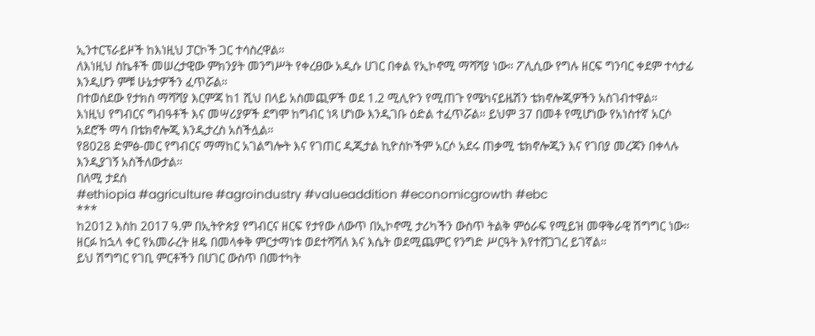ኢንተርፕራይዞች ከእነዚህ ፓርኮች ጋር ተሳስረዋል።
ለእነዚህ ስኬቶች መሠረታዊው ምክንያት መንግሥት የቀረፀው አዲሱ ሀገር በቀል የኢኮኖሚ ማሻሻያ ነው። ፖሊሲው የግሉ ዘርፍ ግንባር ቀደም ተሳታፊ እንዲሆን ምቹ ሁኔታዎችን ፈጥሯል።
በተወሰደው የታክስ ማሻሻያ እርምጃ ከ1 ሺህ በላይ አስመጪዎች ወደ 1.2 ሚሊዮን የሚጠጉ የሜካናይዜሽን ቴክኖሎጂዎችን አስገብተዋል።
እነዚህ የግብርና ግብዓቶች እና መሣሪያዎች ደግሞ ከግብር ነጻ ሆነው እንዲገቡ ዕድል ተፈጥሯል። ይህም 37 በመቶ የሚሆነው የአነስተኛ አርሶ አደሮች ማሳ በቴክኖሎጂ እንዲታረስ አስችሏል።
የ8028 ድምፅ-መር የግብርና ማማከር አገልግሎት እና የገጠር ዲጂታል ኪዮስኮችም አርሶ አደሩ ጠቃሚ ቴክኖሎጂን እና የገበያ መረጃን በቀላሉ እንዲያገኝ አስችለውታል።
በለሚ ታደሰ
#ethiopia #agriculture #agroindustry #valueaddition #economicgrowth #ebc
***
ከ2012 እስከ 2017 ዓ.ም በኢትዮጵያ የግብርና ዘርፍ የታየው ለውጥ በኢኮኖሚ ታሪካችን ውስጥ ትልቅ ምዕራፍ የሚይዝ መዋቅራዊ ሽግግር ነው።
ዘርፉ ከኋላ ቀር የአመራረት ዘዴ በመላቀቅ ምርታማነቱ ወደተሻሻለ እና እሴት ወደሚጨምር የንግድ ሥርዓት እየተሸጋገረ ይገኛል።
ይህ ሽግግር የገቢ ምርቶችን በሀገር ውስጥ በመተካት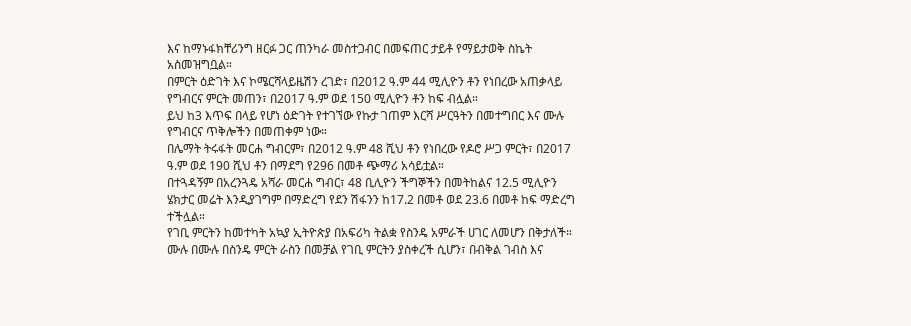እና ከማኑፋክቸሪንግ ዘርፉ ጋር ጠንካራ መስተጋብር በመፍጠር ታይቶ የማይታወቅ ስኬት አስመዝግቧል።
በምርት ዕድገት እና ኮሜርሻላይዜሽን ረገድ፣ በ2012 ዓ.ም 44 ሚሊዮን ቶን የነበረው አጠቃላይ የግብርና ምርት መጠን፣ በ2017 ዓ.ም ወደ 150 ሚሊዮን ቶን ከፍ ብሏል።
ይህ ከ3 እጥፍ በላይ የሆነ ዕድገት የተገኘው የኩታ ገጠም እርሻ ሥርዓትን በመተግበር እና ሙሉ የግብርና ጥቅሎችን በመጠቀም ነው።
በሌማት ትሩፋት መርሐ ግብርም፣ በ2012 ዓ.ም 48 ሺህ ቶን የነበረው የዶሮ ሥጋ ምርት፣ በ2017 ዓ.ም ወደ 190 ሺህ ቶን በማደግ የ296 በመቶ ጭማሪ አሳይቷል።
በተጓዳኝም በአረንጓዴ አሻራ መርሐ ግብር፣ 48 ቢሊዮን ችግኞችን በመትከልና 12.5 ሚሊዮን ሄክታር መሬት እንዲያገግም በማድረግ የደን ሽፋንን ከ17.2 በመቶ ወደ 23.6 በመቶ ከፍ ማድረግ ተችሏል።
የገቢ ምርትን ከመተካት አኳያ ኢትዮጵያ በአፍሪካ ትልቋ የስንዴ አምራች ሀገር ለመሆን በቅታለች። ሙሉ በሙሉ በስንዴ ምርት ራስን በመቻል የገቢ ምርትን ያስቀረች ሲሆን፣ በብቅል ገብስ እና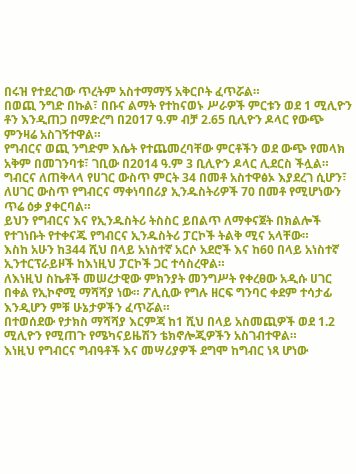በሩዝ የተደረገው ጥረትም አስተማማኝ አቅርቦት ፈጥሯል።
በወጪ ንግድ በኩል፣ በቡና ልማት የተከናወኑ ሥራዎች ምርቱን ወደ 1 ሚሊዮን ቶን እንዲጠጋ በማድረግ በ2017 ዓ.ም ብቻ 2.65 ቢሊዮን ዶላር የውጭ ምንዛሬ አስገኝተዋል።
የግብርና ወጪ ንግድም እሴት የተጨመረባቸው ምርቶችን ወደ ውጭ የመላክ አቅም በመገንባቱ፣ ገቢው በ2014 ዓ.ም 3 ቢሊዮን ዶላር ሊደርስ ችሏል።
ግብርና ለጠቅላላ የሀገር ውስጥ ምርት 34 በመቶ አስተዋፅኦ እያደረገ ሲሆን፣ ለሀገር ውስጥ የግብርና ማቀነባበሪያ ኢንዱስትሪዎች 70 በመቶ የሚሆነውን ጥሬ ዕቃ ያቀርባል።
ይህን የግብርና እና የኢንዱስትሪ ትስስር ይበልጥ ለማቀናጀት በክልሎች የተገነቡት የተቀናጁ የግብርና ኢንዱስትሪ ፓርኮች ትልቅ ሚና አላቸው።
እስከ አሁን ከ344 ሺህ በላይ አነስተኛ አርሶ አደሮች እና ከ60 በላይ አነስተኛ ኢንተርፕራይዞች ከእነዚህ ፓርኮች ጋር ተሳስረዋል።
ለእነዚህ ስኬቶች መሠረታዊው ምክንያት መንግሥት የቀረፀው አዲሱ ሀገር በቀል የኢኮኖሚ ማሻሻያ ነው። ፖሊሲው የግሉ ዘርፍ ግንባር ቀደም ተሳታፊ እንዲሆን ምቹ ሁኔታዎችን ፈጥሯል።
በተወሰደው የታክስ ማሻሻያ እርምጃ ከ1 ሺህ በላይ አስመጪዎች ወደ 1.2 ሚሊዮን የሚጠጉ የሜካናይዜሽን ቴክኖሎጂዎችን አስገብተዋል።
እነዚህ የግብርና ግብዓቶች እና መሣሪያዎች ደግሞ ከግብር ነጻ ሆነው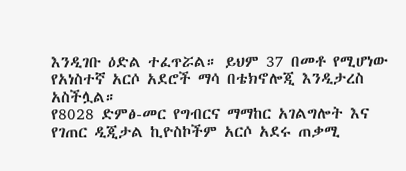እንዲገቡ ዕድል ተፈጥሯል። ይህም 37 በመቶ የሚሆነው የአነስተኛ አርሶ አደሮች ማሳ በቴክኖሎጂ እንዲታረስ አስችሏል።
የ8028 ድምፅ-መር የግብርና ማማከር አገልግሎት እና የገጠር ዲጂታል ኪዮስኮችም አርሶ አደሩ ጠቃሚ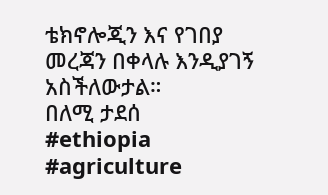ቴክኖሎጂን እና የገበያ መረጃን በቀላሉ እንዲያገኝ አስችለውታል።
በለሚ ታደሰ
#ethiopia #agriculture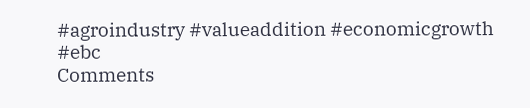#agroindustry #valueaddition #economicgrowth #ebc
Comments